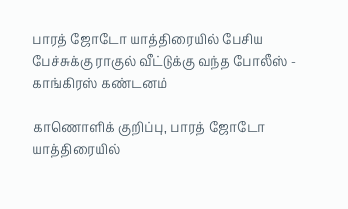பாரத் ஜோடோ யாத்திரையில் பேசிய பேச்சுக்கு ராகுல் வீட்டுக்கு வந்த போலீஸ் - காங்கிரஸ் கண்டனம்

காணொளிக் குறிப்பு, பாரத் ஜோடோ யாத்திரையில்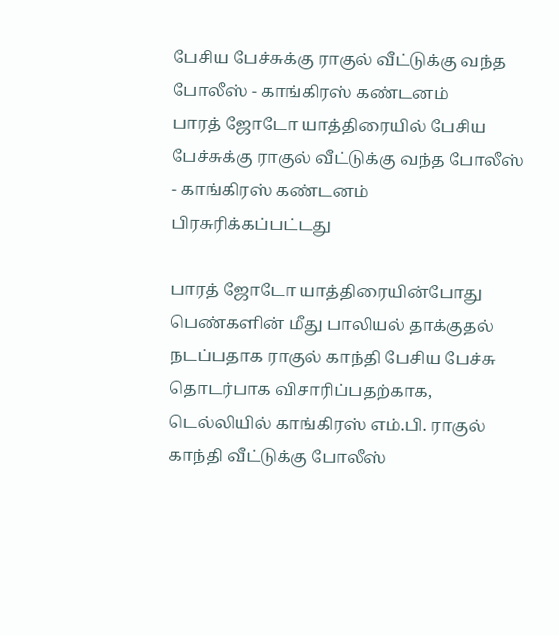பேசிய பேச்சுக்கு ராகுல் வீட்டுக்கு வந்த போலீஸ் - காங்கிரஸ் கண்டனம்
பாரத் ஜோடோ யாத்திரையில் பேசிய பேச்சுக்கு ராகுல் வீட்டுக்கு வந்த போலீஸ் - காங்கிரஸ் கண்டனம்
பிரசுரிக்கப்பட்டது

பாரத் ஜோடோ யாத்திரையின்போது பெண்களின் மீது பாலியல் தாக்குதல் நடப்பதாக ராகுல் காந்தி பேசிய பேச்சு தொடர்பாக விசாரிப்பதற்காக, டெல்லியில் காங்கிரஸ் எம்.பி. ராகுல் காந்தி வீட்டுக்கு போலீஸ்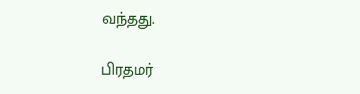வந்தது.

பிரதமர்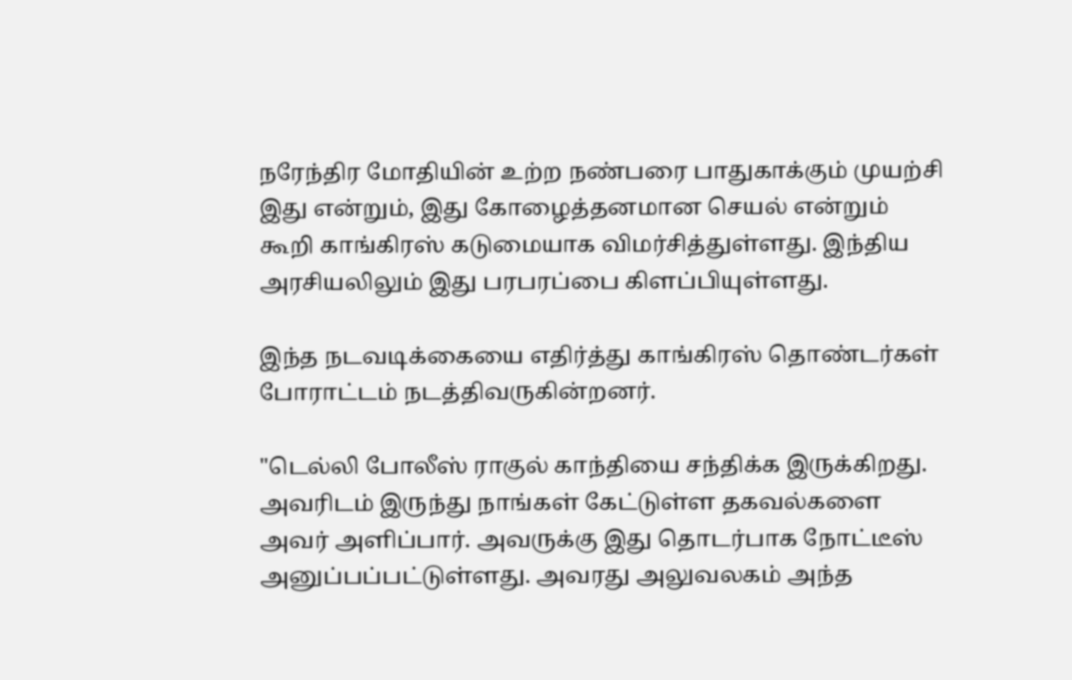நரேந்திர மோதியின் உற்ற நண்பரை பாதுகாக்கும் முயற்சி இது என்றும், இது கோழைத்தனமான செயல் என்றும் கூறி காங்கிரஸ் கடுமையாக விமர்சித்துள்ளது. இந்திய அரசியலிலும் இது பரபரப்பை கிளப்பியுள்ளது.

இந்த நடவடிக்கையை எதிர்த்து காங்கிரஸ் தொண்டர்கள் போராட்டம் நடத்திவருகின்றனர்.

"டெல்லி போலீஸ் ராகுல் காந்தியை சந்திக்க இருக்கிறது. அவரிடம் இருந்து நாங்கள் கேட்டுள்ள தகவல்களை அவர் அளிப்பார். அவருக்கு இது தொடர்பாக நோட்டீஸ் அனுப்பப்பட்டுள்ளது. அவரது அலுவலகம் அந்த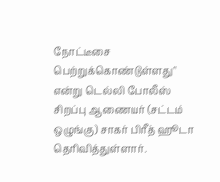நோட்டீசை பெற்றுக்கொண்டுள்ளது" என்று டெல்லி போலீஸ் சிறப்பு ஆணையர் (சட்டம் ஒழுங்கு) சாகர் பிரீத் ஹூடா தெரிவித்துள்ளார்.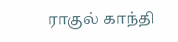ராகுல் காந்தி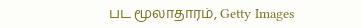பட மூலாதாரம், Getty Images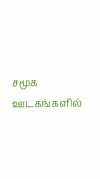சமூக ஊடகங்களில்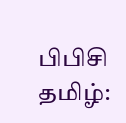பிபிசி தமிழ்: